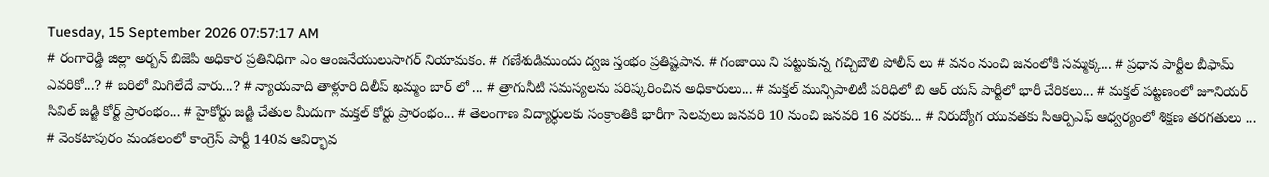Tuesday, 15 September 2026 07:57:17 AM
# రంగారెడ్డి జిల్లా అర్బన్ బిజెపి అధికార ప్రతినిధిగా ఎం ఆంజనేయులుసాగర్ నియామకం. # గణేశుడిముందు ద్వజ స్తంభం ప్రతిష్టపాన. # గంజాయి ని పట్టుకున్న గచ్చిబౌలి పోలీస్ లు # వనం నుంచి జనంలోకి సమ్మక్క... # ప్రధాన పార్టీల బీఫామ్ ఎవరికో...? # బరిలో మిగిలేదే వారు...? # న్యాయవాది తాళ్లూరి దిలీప్ ఖమ్మం బార్ లో ... # త్రాగునీటి సమస్యలను పరిష్కరించిన అధికారులు... # మక్తల్ మున్సిపాలిటీ పరిధిలో బి ఆర్ యస్ పార్టీలో భారీ చేరికలు... # మక్తల్ పట్టణంలో జూనియర్ సివిల్ జడ్జి కోర్ట్ ప్రారంభం... # హైకోర్టు జడ్జి చేతుల మీదుగా మక్తల్ కోర్టు ప్రారంభం... # తెలంగాణ విద్యార్ధులకు సంక్రాంతికి భారీగా సెలవులు జనవరి 10 నుంచి జనవరి 16 వరకు... # నిరుద్యోగ యువతకు సిఆర్పిఎఫ్ ఆధ్వర్యంలో శిక్షణ తరగతులు ... # వెంకటాపురం మండలంలో కాంగ్రెస్ పార్టీ 140వ ఆవిర్భావ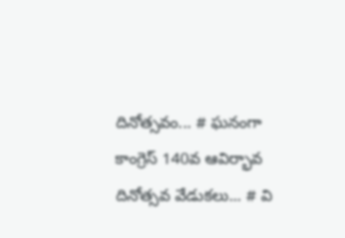దినోత్సవం... # ఘనంగా కాంగ్రెస్ 140వ ఆవిర్భావ దినోత్సవ వేడుకలు... # వి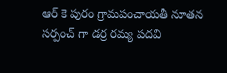ఆర్ కె పురం గ్రామపంచాయతీ నూతన సర్పంచ్ గా డర్ర రమ్య పదవి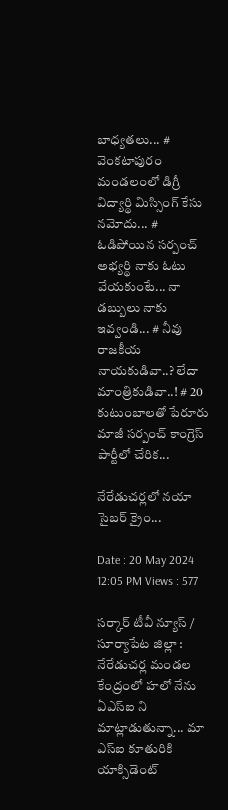బాధ్యతలు... # వెంకటాపురం మండలంలో డిగ్రీ విద్యార్థి మిస్సింగ్ కేసు నమోదు... # ఓడిపోయిన సర్పంచ్ అభ్యర్థి నాకు ఓటు వేయకుంటే... నా డబ్బులు నాకు ఇవ్వండి... # నీవు రాజకీయ నాయకుడివా..? లేదా మాంత్రికుడివా..! # 20 కుటుంబాలతో పేరూరు మాజీ సర్పంచ్ కాంగ్రెస్ పార్టీలో చేరిక...

నేరేడుచర్లలో నయా సైబర్ క్రైం...

Date : 20 May 2024 12:05 PM Views : 577

సర్కార్ టీవీ న్యూస్ / సూర్యాపేట జిల్లా : నేరేడుచర్ల మండల కేంద్రంలో హలో నేను ఏఎస్ఐ ని మాట్లాడుతున్నా... మా ఎస్ఐ కూతురికి యాక్సిడెంట్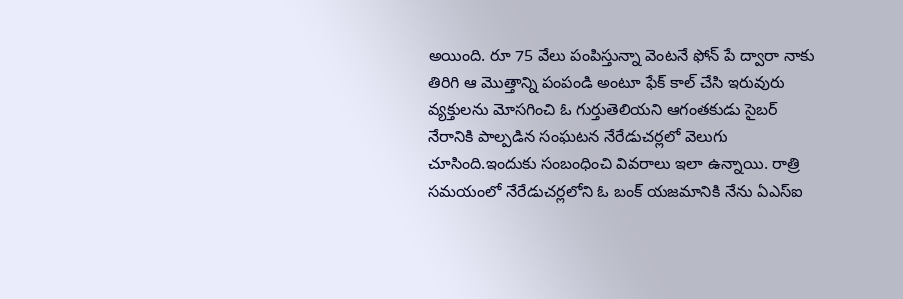అయింది. రూ 75 వేలు పంపిస్తున్నా వెంటనే ఫోన్ పే ద్వారా నాకు తిరిగి ఆ మొత్తాన్ని పంపండి అంటూ ఫేక్ కాల్ చేసి ఇరువురు వ్యక్తులను మోసగించి ఓ గుర్తుతెలియని ఆగంతకుడు సైబర్ నేరానికి పాల్పడిన సంఘటన నేరేడుచర్లలో వెలుగు చూసింది.ఇందుకు సంబంధించి వివరాలు ఇలా ఉన్నాయి. రాత్రి సమయంలో నేరేడుచర్లలోని ఓ బంక్ యజమానికి నేను ఏఎస్ఐ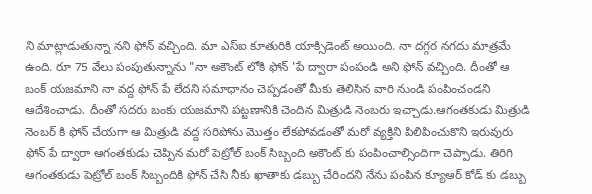ని మాట్లాడుతున్నా నని ఫోన్ వచ్చింది. మా ఎస్ఐ కూతురికి యాక్సిడెంట్ అయింది. నా దగ్గర నగదు మాత్రమే ఉంది. రూ 75 వేలు పంపుతున్నాను "నా అకౌంట్ లోకి ఫోన్ 'పే ద్వారా పంపండి అని ఫోన్ వచ్చింది. దీంతో ఆ బంక్ యజమాని నా వద్ద ఫోన్ పే లేదని సమాధానం చెప్పడంతో మీకు తెలిసిన వారి నుండి పంపించండని ఆదేశించాడు. దీంతో సదరు బంకు యజమాని పట్టణానికి చెందిన మిత్రుడి నెంబరు ఇచ్చాడు.ఆగంతకుడు మిత్రుడి నెంబర్ కి ఫోన్ చేయగా ఆ మిత్రుడి వద్ద సరిపోను మొత్తం లేకపోవడంతో మరో వ్యక్తిని పిలిపించుకొని ఇరువురు ఫోన్ పే ద్వారా ఆగంతకుడు చెప్పిన మరో పెట్రోల్ బంక్ సిబ్బంది అకౌంట్ కు పంపించాల్సిందిగా చెప్పాడు. తిరిగి ఆగంతకుడు పెట్రోల్ బంక్ సిబ్బందికి ఫోన్ చేసి నీకు ఖాతాకు డబ్బు చేరిందని నేను పంపిన క్యూఆర్ కోడ్ కు డబ్బు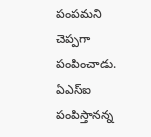పంపమని చెప్పగా పంపించాడు. ఏఎస్ఐ పంపిస్తానన్న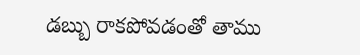డబ్బు రాకపోవడంతో తాము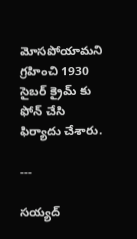మోసపోయామని గ్రహించి 1930 సైబర్ క్రైమ్ కు ఫోన్ చేసి ఫిర్యాదు చేశారు.

---

సయ్యద్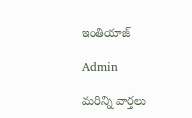ఇంతియాజ్

Admin

మరిన్ని వార్తలు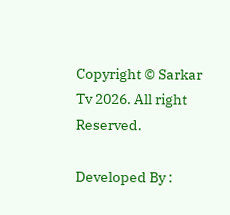Copyright © Sarkar Tv 2026. All right Reserved.

Developed By :